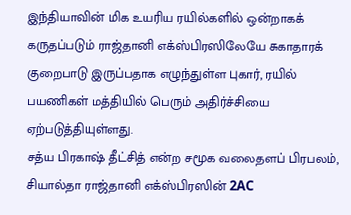இந்தியாவின் மிக உயரிய ரயில்களில் ஒன்றாகக் கருதப்படும் ராஜ்தானி எக்ஸ்பிரஸிலேயே சுகாதாரக் குறைபாடு இருப்பதாக எழுந்துள்ள புகார், ரயில் பயணிகள் மத்தியில் பெரும் அதிர்ச்சியை ஏற்படுத்தியுள்ளது.
சத்ய பிரகாஷ் தீட்சித் என்ற சமூக வலைதளப் பிரபலம், சியால்தா ராஜ்தானி எக்ஸ்பிரஸின் 2AC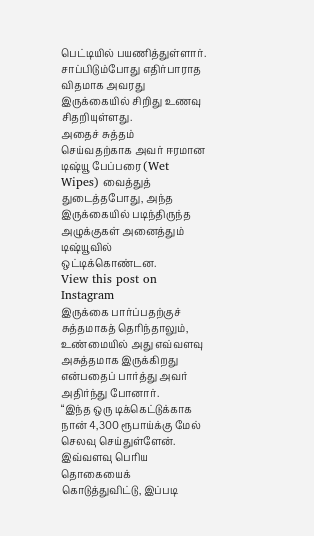பெட்டியில் பயணித்துள்ளார். சாப்பிடும்போது எதிர்பாராத விதமாக அவரது இருக்கையில் சிறிது உணவு சிதறியுள்ளது.
அதைச் சுத்தம் செய்வதற்காக அவர் ஈரமான டிஷ்யூ பேப்பரை (Wet Wipes) வைத்துத் துடைத்தபோது, அந்த இருக்கையில் படிந்திருந்த அழுக்குகள் அனைத்தும் டிஷ்யூவில் ஒட்டிக்கொண்டன.
View this post on Instagram
இருக்கை பார்ப்பதற்குச் சுத்தமாகத் தெரிந்தாலும், உண்மையில் அது எவ்வளவு அசுத்தமாக இருக்கிறது என்பதைப் பார்த்து அவர் அதிர்ந்து போனார்.
“இந்த ஒரு டிக்கெட்டுக்காக நான் 4,300 ரூபாய்க்கு மேல் செலவு செய்துள்ளேன். இவ்வளவு பெரிய தொகையைக் கொடுத்துவிட்டு, இப்படி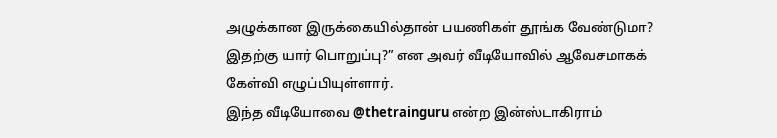அழுக்கான இருக்கையில்தான் பயணிகள் தூங்க வேண்டுமா? இதற்கு யார் பொறுப்பு?” என அவர் வீடியோவில் ஆவேசமாகக் கேள்வி எழுப்பியுள்ளார்.
இந்த வீடியோவை @thetrainguru என்ற இன்ஸ்டாகிராம்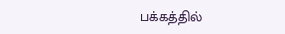பக்கத்தில்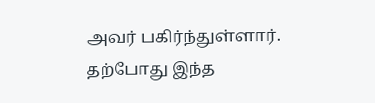அவர் பகிர்ந்துள்ளார். தற்போது இந்த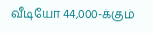வீடியோ 44,000-க்கும்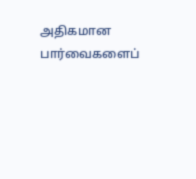அதிகமான பார்வைகளைப்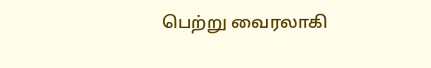பெற்று வைரலாகி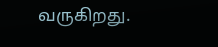வருகிறது.